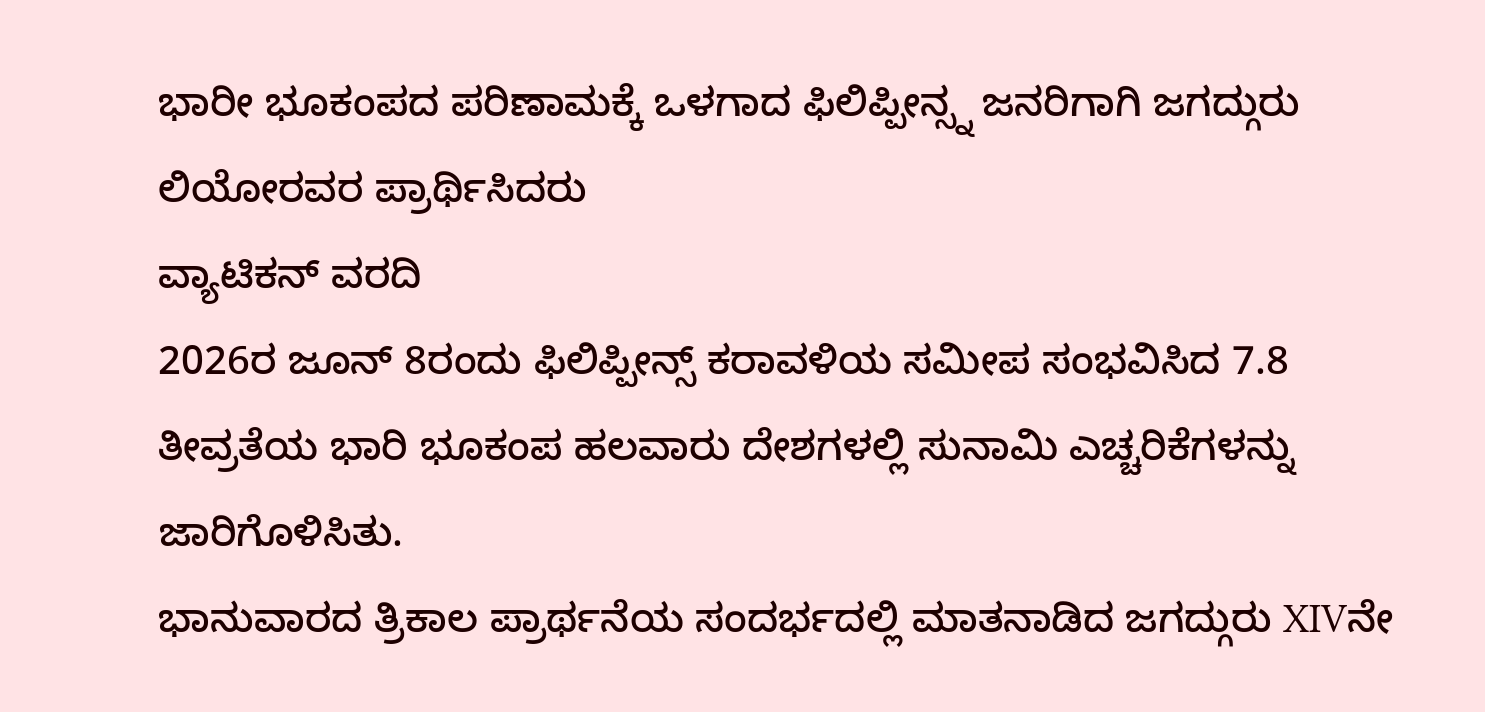ಭಾರೀ ಭೂಕಂಪದ ಪರಿಣಾಮಕ್ಕೆ ಒಳಗಾದ ಫಿಲಿಪ್ಪೀನ್ಸ್ನ ಜನರಿಗಾಗಿ ಜಗದ್ಗುರು ಲಿಯೋರವರ ಪ್ರಾರ್ಥಿಸಿದರು
ವ್ಯಾಟಿಕನ್ ವರದಿ
2026ರ ಜೂನ್ 8ರಂದು ಫಿಲಿಪ್ಪೀನ್ಸ್ ಕರಾವಳಿಯ ಸಮೀಪ ಸಂಭವಿಸಿದ 7.8 ತೀವ್ರತೆಯ ಭಾರಿ ಭೂಕಂಪ ಹಲವಾರು ದೇಶಗಳಲ್ಲಿ ಸುನಾಮಿ ಎಚ್ಚರಿಕೆಗಳನ್ನು ಜಾರಿಗೊಳಿಸಿತು.
ಭಾನುವಾರದ ತ್ರಿಕಾಲ ಪ್ರಾರ್ಥನೆಯ ಸಂದರ್ಭದಲ್ಲಿ ಮಾತನಾಡಿದ ಜಗದ್ಗುರು XIVನೇ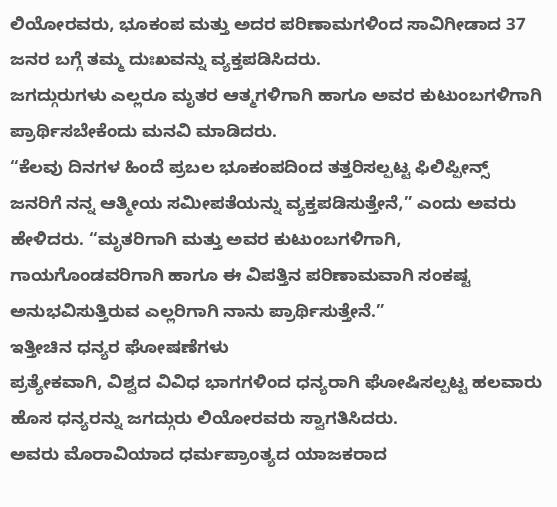ಲಿಯೋರವರು, ಭೂಕಂಪ ಮತ್ತು ಅದರ ಪರಿಣಾಮಗಳಿಂದ ಸಾವಿಗೀಡಾದ 37 ಜನರ ಬಗ್ಗೆ ತಮ್ಮ ದುಃಖವನ್ನು ವ್ಯಕ್ತಪಡಿಸಿದರು.
ಜಗದ್ಗುರುಗಳು ಎಲ್ಲರೂ ಮೃತರ ಆತ್ಮಗಳಿಗಾಗಿ ಹಾಗೂ ಅವರ ಕುಟುಂಬಗಳಿಗಾಗಿ ಪ್ರಾರ್ಥಿಸಬೇಕೆಂದು ಮನವಿ ಮಾಡಿದರು.
“ಕೆಲವು ದಿನಗಳ ಹಿಂದೆ ಪ್ರಬಲ ಭೂಕಂಪದಿಂದ ತತ್ತರಿಸಲ್ಪಟ್ಟ ಫಿಲಿಪ್ಪೀನ್ಸ್ ಜನರಿಗೆ ನನ್ನ ಆತ್ಮೀಯ ಸಮೀಪತೆಯನ್ನು ವ್ಯಕ್ತಪಡಿಸುತ್ತೇನೆ,” ಎಂದು ಅವರು ಹೇಳಿದರು. “ಮೃತರಿಗಾಗಿ ಮತ್ತು ಅವರ ಕುಟುಂಬಗಳಿಗಾಗಿ, ಗಾಯಗೊಂಡವರಿಗಾಗಿ ಹಾಗೂ ಈ ವಿಪತ್ತಿನ ಪರಿಣಾಮವಾಗಿ ಸಂಕಷ್ಟ ಅನುಭವಿಸುತ್ತಿರುವ ಎಲ್ಲರಿಗಾಗಿ ನಾನು ಪ್ರಾರ್ಥಿಸುತ್ತೇನೆ.”
ಇತ್ತೀಚಿನ ಧನ್ಯರ ಘೋಷಣೆಗಳು
ಪ್ರತ್ಯೇಕವಾಗಿ, ವಿಶ್ವದ ವಿವಿಧ ಭಾಗಗಳಿಂದ ಧನ್ಯರಾಗಿ ಘೋಷಿಸಲ್ಪಟ್ಟ ಹಲವಾರು ಹೊಸ ಧನ್ಯರನ್ನು ಜಗದ್ಗುರು ಲಿಯೋರವರು ಸ್ವಾಗತಿಸಿದರು.
ಅವರು ಮೊರಾವಿಯಾದ ಧರ್ಮಪ್ರಾಂತ್ಯದ ಯಾಜಕರಾದ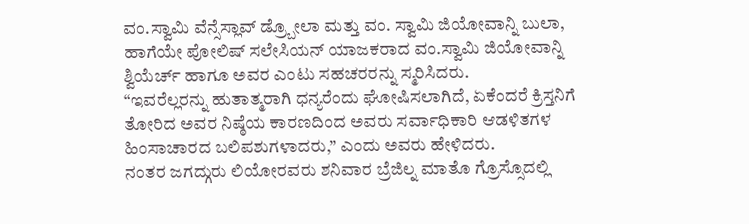ವಂ.ಸ್ವಾಮಿ ವೆನ್ಸೆಸ್ಲಾವ್ ಡ್ರ್ಬೋಲಾ ಮತ್ತು ವಂ. ಸ್ವಾಮಿ ಜಿಯೋವಾನ್ನಿ ಬುಲಾ, ಹಾಗೆಯೇ ಪೋಲಿಷ್ ಸಲೇಸಿಯನ್ ಯಾಜಕರಾದ ವಂ.ಸ್ವಾಮಿ ಜಿಯೋವಾನ್ನಿ ಶ್ವಿಯೆರ್ಚ್ ಹಾಗೂ ಅವರ ಎಂಟು ಸಹಚರರನ್ನು ಸ್ಮರಿಸಿದರು.
“ಇವರೆಲ್ಲರನ್ನು ಹುತಾತ್ಮರಾಗಿ ಧನ್ಯರೆಂದು ಘೋಷಿಸಲಾಗಿದೆ, ಏಕೆಂದರೆ ಕ್ರಿಸ್ತನಿಗೆ ತೋರಿದ ಅವರ ನಿಷ್ಠೆಯ ಕಾರಣದಿಂದ ಅವರು ಸರ್ವಾಧಿಕಾರಿ ಆಡಳಿತಗಳ ಹಿಂಸಾಚಾರದ ಬಲಿಪಶುಗಳಾದರು,” ಎಂದು ಅವರು ಹೇಳಿದರು.
ನಂತರ ಜಗದ್ಗುರು ಲಿಯೋರವರು ಶನಿವಾರ ಬ್ರೆಜಿಲ್ನ ಮಾತೊ ಗ್ರೊಸ್ಸೊದಲ್ಲಿ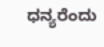ಧನ್ಯರೆಂದು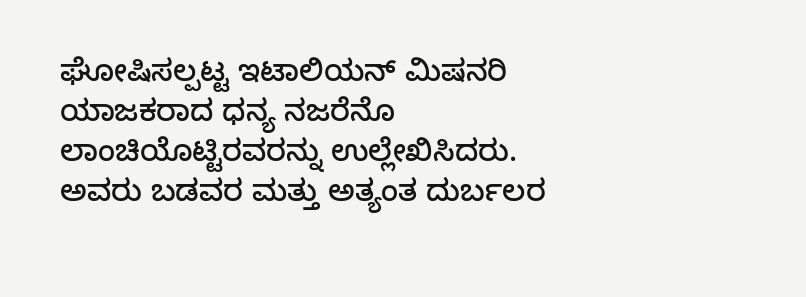ಘೋಷಿಸಲ್ಪಟ್ಟ ಇಟಾಲಿಯನ್ ಮಿಷನರಿ ಯಾಜಕರಾದ ಧನ್ಯ ನಜರೆನೊ ಲಾಂಚಿಯೊಟ್ಟಿರವರನ್ನು ಉಲ್ಲೇಖಿಸಿದರು. ಅವರು ಬಡವರ ಮತ್ತು ಅತ್ಯಂತ ದುರ್ಬಲರ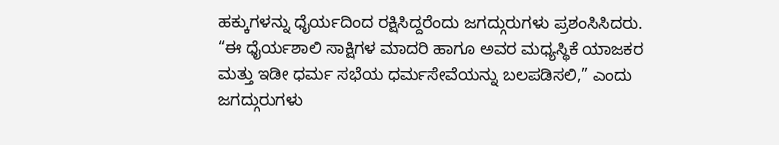ಹಕ್ಕುಗಳನ್ನು ಧೈರ್ಯದಿಂದ ರಕ್ಷಿಸಿದ್ದರೆಂದು ಜಗದ್ಗುರುಗಳು ಪ್ರಶಂಸಿಸಿದರು.
“ಈ ಧೈರ್ಯಶಾಲಿ ಸಾಕ್ಷಿಗಳ ಮಾದರಿ ಹಾಗೂ ಅವರ ಮಧ್ಯಸ್ಥಿಕೆ ಯಾಜಕರ ಮತ್ತು ಇಡೀ ಧರ್ಮ ಸಭೆಯ ಧರ್ಮಸೇವೆಯನ್ನು ಬಲಪಡಿಸಲಿ,” ಎಂದು ಜಗದ್ಗುರುಗಳು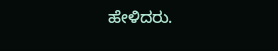ಹೇಳಿದರು.